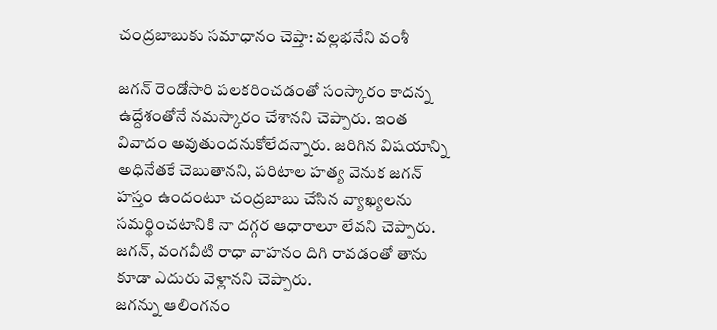చంద్రబాబుకు సమాధానం చెప్తా: వల్లభనేని వంశీ

జగన్ రెండోసారి పలకరించడంతో సంస్కారం కాదన్న ఉద్దేశంతోనే నమస్కారం చేశానని చెప్పారు. ఇంత వివాదం అవుతుందనుకోలేదన్నారు. జరిగిన విషయాన్ని అధినేతకే చెబుతానని, పరిటాల హత్య వెనుక జగన్ హస్తం ఉందంటూ చంద్రబాబు చేసిన వ్యాఖ్యలను సమర్థించటానికి నా దగ్గర ఆధారాలూ లేవని చెప్పారు. జగన్, వంగవీటి రాధా వాహనం దిగి రావడంతో తాను కూడా ఎదురు వెళ్లానని చెప్పారు.
జగన్ను ఆలింగనం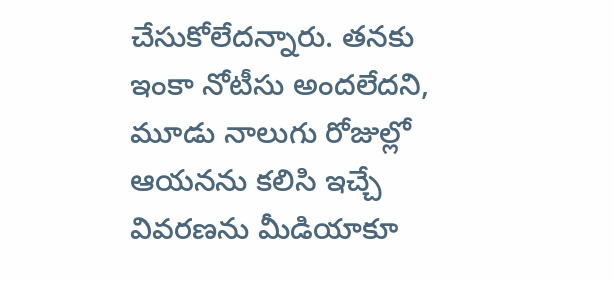చేసుకోలేదన్నారు. తనకు ఇంకా నోటీసు అందలేదని, మూడు నాలుగు రోజుల్లో ఆయనను కలిసి ఇచ్చే వివరణను మీడియాకూ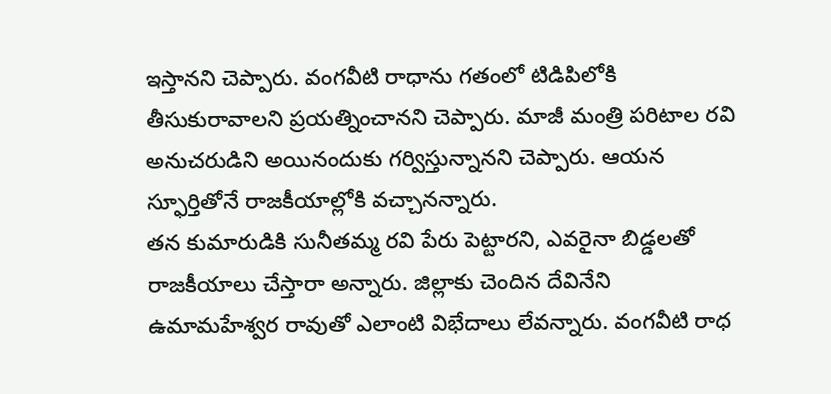ఇస్తానని చెప్పారు. వంగవీటి రాధాను గతంలో టిడిపిలోకి తీసుకురావాలని ప్రయత్నించానని చెప్పారు. మాజీ మంత్రి పరిటాల రవి అనుచరుడిని అయినందుకు గర్విస్తున్నానని చెప్పారు. ఆయన స్ఫూర్తితోనే రాజకీయాల్లోకి వచ్చానన్నారు.
తన కుమారుడికి సునీతమ్మ రవి పేరు పెట్టారని, ఎవరైనా బిడ్డలతో రాజకీయాలు చేస్తారా అన్నారు. జిల్లాకు చెందిన దేవినేని ఉమామహేశ్వర రావుతో ఎలాంటి విభేదాలు లేవన్నారు. వంగవీటి రాధ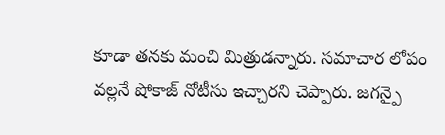కూడా తనకు మంచి మిత్రుడన్నారు. సమాచార లోపం వల్లనే షోకాజ్ నోటీసు ఇచ్చారని చెప్పారు. జగన్పై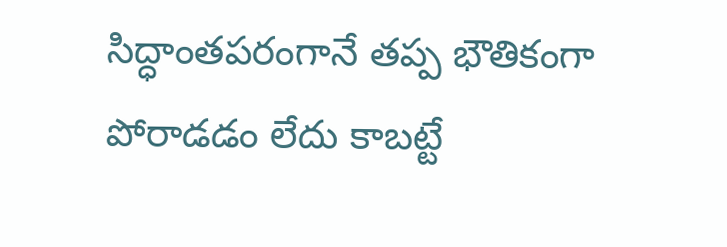సిద్ధాంతపరంగానే తప్ప భౌతికంగా పోరాడడం లేదు కాబట్టే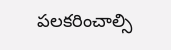పలకరించాల్సి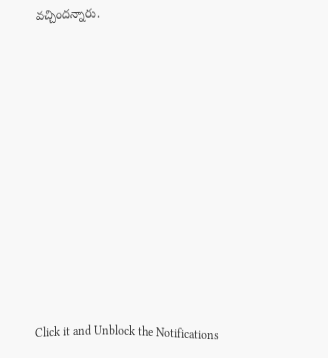వచ్చిందన్నారు.












Click it and Unblock the Notifications